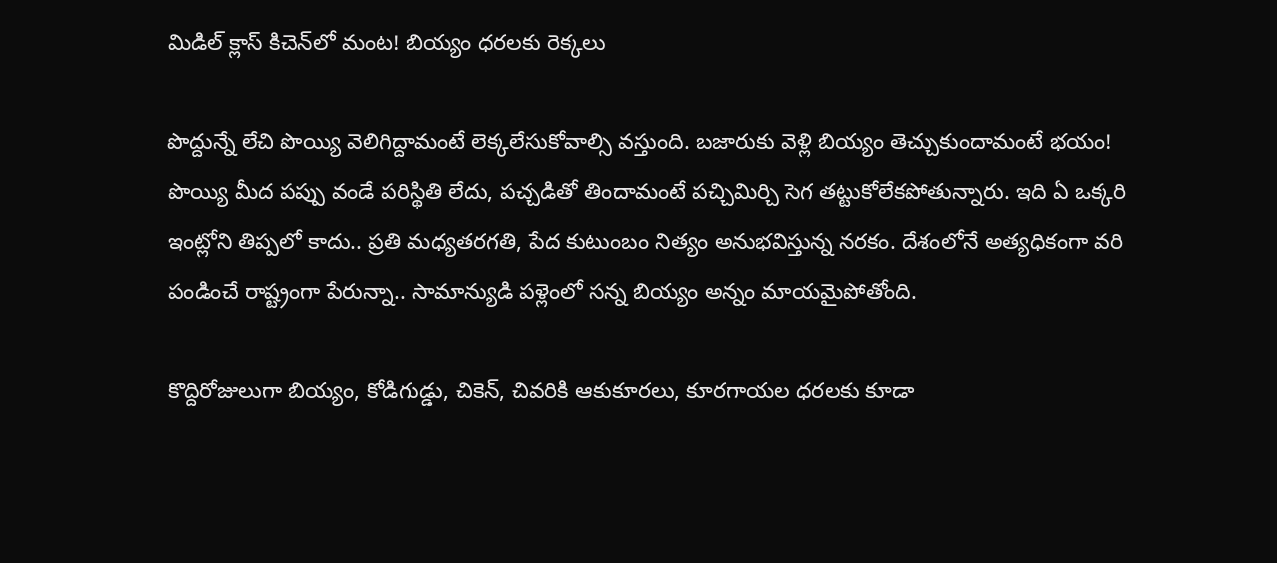మిడిల్ క్లాస్ కిచెన్‌లో మంట! బియ్యం ధరలకు రెక్కలు

పొద్దున్నే లేచి పొయ్యి వెలిగిద్దామంటే లెక్కలేసుకోవాల్సి వస్తుంది. బజారుకు వెళ్లి బియ్యం తెచ్చుకుందామంటే భయం! పొయ్యి మీద పప్పు వండే పరిస్థితి లేదు, పచ్చడితో తిందామంటే పచ్చిమిర్చి సెగ తట్టుకోలేకపోతున్నారు. ఇది ఏ ఒక్కరి ఇంట్లోని తిప్పలో కాదు.. ప్రతి మధ్యతరగతి, పేద కుటుంబం నిత్యం అనుభవిస్తున్న నరకం. దేశంలోనే అత్యధికంగా వరి పండించే రాష్ట్రంగా పేరున్నా.. సామాన్యుడి పళ్లెంలో సన్న బియ్యం అన్నం మాయమైపోతోంది.

కొద్దిరోజులుగా బియ్యం, కోడిగుడ్డు, చికెన్, చివరికి ఆకుకూరలు, కూరగాయల ధరలకు కూడా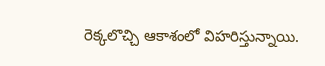రెక్కలొచ్చి ఆకాశంలో విహరిస్తున్నాయి.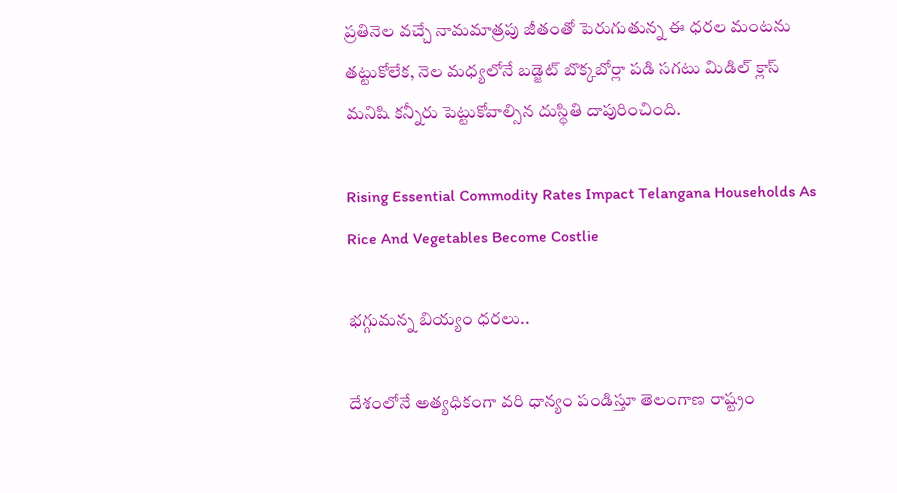ప్రతినెల వచ్చే నామమాత్రపు జీతంతో పెరుగుతున్న ఈ ధరల మంటను తట్టుకోలేక, నెల మధ్యలోనే బడ్జెట్ బొక్కబోర్లా పడి సగటు మిడిల్ క్లాస్ మనిషి కన్నీరు పెట్టుకోవాల్సిన దుస్థితి దాపురించింది.

Rising Essential Commodity Rates Impact Telangana Households As Rice And Vegetables Become Costlie

భగ్గుమన్న బియ్యం ధరలు..

దేశంలోనే అత్యధికంగా వరి ధాన్యం పండిస్తూ తెలంగాణ రాష్ట్రం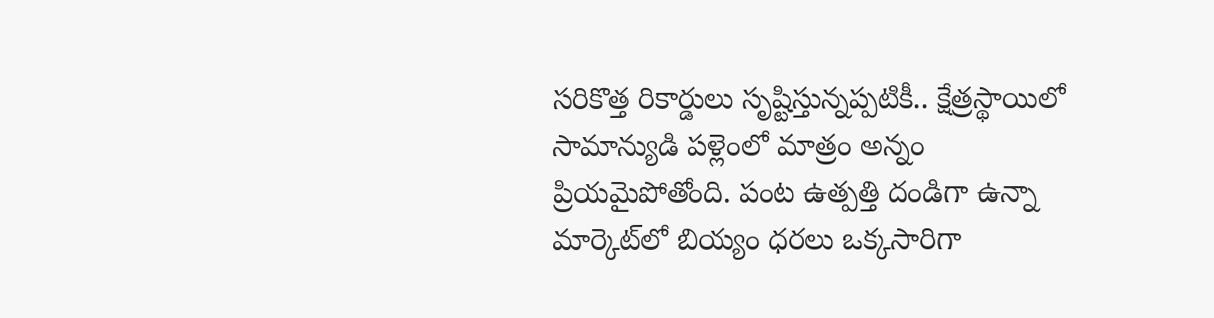సరికొత్త రికార్డులు సృష్టిస్తున్నప్పటికీ.. క్షేత్రస్థాయిలో సామాన్యుడి పళ్లెంలో మాత్రం అన్నం ప్రియమైపోతోంది. పంట ఉత్పత్తి దండిగా ఉన్నా మార్కెట్‌లో బియ్యం ధరలు ఒక్కసారిగా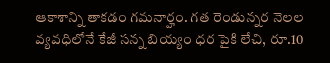ఆకాశాన్ని తాకడం గమనార్హం. గత రెండున్నర నెలల వ్యవధిలోనే కేజీ సన్న బియ్యం ధర పైకి లేచి, రూ.10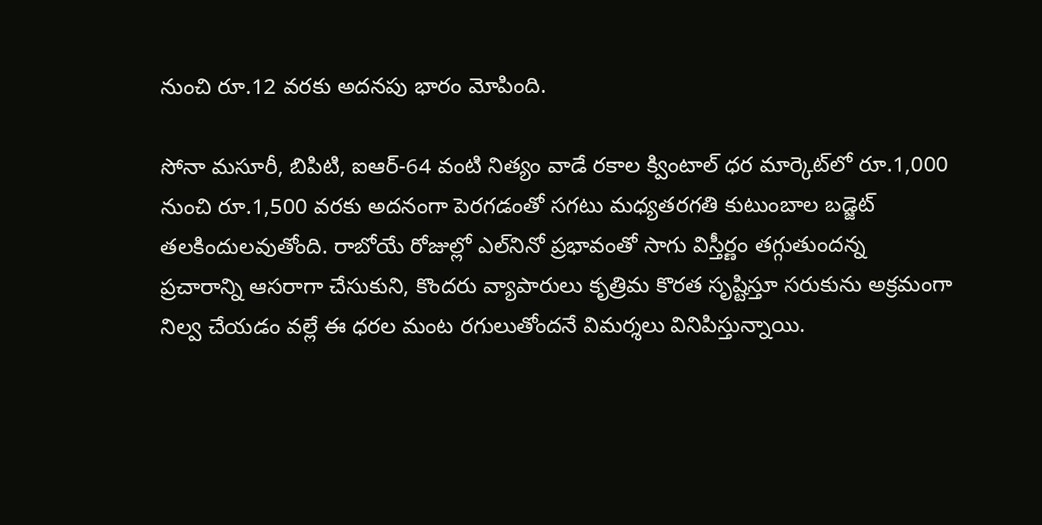నుంచి రూ.12 వరకు అదనపు భారం మోపింది.

సోనా మసూరీ, బిపిటి, ఐఆర్-64 వంటి నిత్యం వాడే రకాల క్వింటాల్ ధర మార్కెట్‌లో రూ.1,000 నుంచి రూ.1,500 వరకు అదనంగా పెరగడంతో సగటు మధ్యతరగతి కుటుంబాల బడ్జెట్ తలకిందులవుతోంది. రాబోయే రోజుల్లో ఎల్‌నినో ప్రభావంతో సాగు విస్తీర్ణం తగ్గుతుందన్న ప్రచారాన్ని ఆసరాగా చేసుకుని, కొందరు వ్యాపారులు కృత్రిమ కొరత సృష్టిస్తూ సరుకును అక్రమంగా నిల్వ చేయడం వల్లే ఈ ధరల మంట రగులుతోందనే విమర్శలు వినిపిస్తున్నాయి.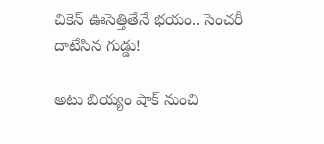చికెన్ ఊసెత్తితేనే భయం.. సెంచరీ దాటేసిన గుడ్డు!

అటు బియ్యం షాక్ నుంచి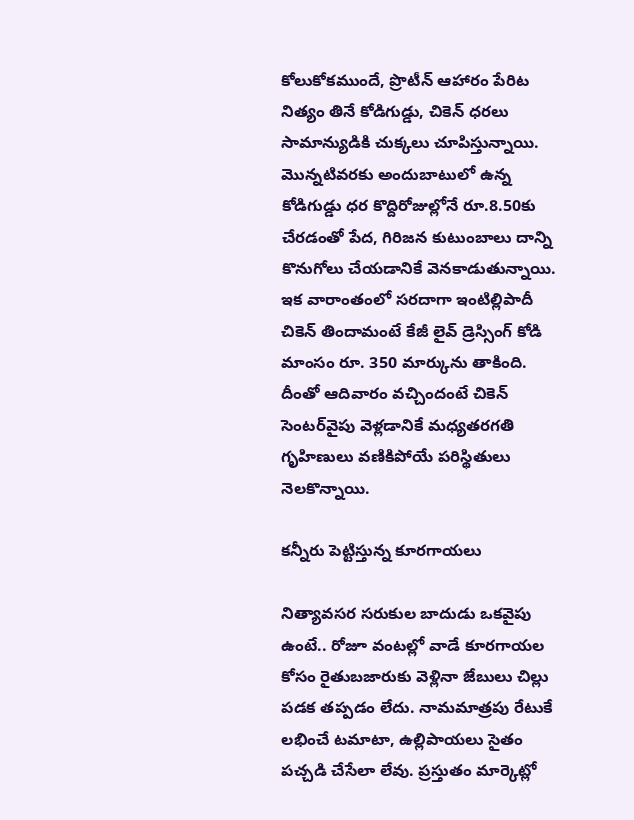కోలుకోకముందే, ప్రొటీన్ ఆహారం పేరిట నిత్యం తినే కోడిగుడ్డు, చికెన్ ధరలు సామాన్యుడికి చుక్కలు చూపిస్తున్నాయి. మొన్నటివరకు అందుబాటులో ఉన్న కోడిగుడ్డు ధర కొద్దిరోజుల్లోనే రూ.8.50కు చేరడంతో పేద, గిరిజన కుటుంబాలు దాన్ని కొనుగోలు చేయడానికే వెనకాడుతున్నాయి. ఇక వారాంతంలో సరదాగా ఇంటిల్లిపాదీ చికెన్ తిందామంటే కేజీ లైవ్ డ్రెస్సింగ్ కోడి మాంసం రూ. 350 మార్కును తాకింది. దీంతో ఆదివారం వచ్చిందంటే చికెన్ సెంటర్‌వైపు వెళ్లడానికే మధ్యతరగతి గృహిణులు వణికిపోయే పరిస్థితులు నెలకొన్నాయి.

కన్నీరు పెట్టిస్తున్న కూరగాయలు

నిత్యావసర సరుకుల బాదుడు ఒకవైపు ఉంటే.. రోజూ వంటల్లో వాడే కూరగాయల కోసం రైతుబజారుకు వెళ్లినా జేబులు చిల్లు పడక తప్పడం లేదు. నామమాత్రపు రేటుకే లభించే టమాటా, ఉల్లిపాయలు సైతం పచ్చడి చేసేలా లేవు. ప్రస్తుతం మార్కెట్లో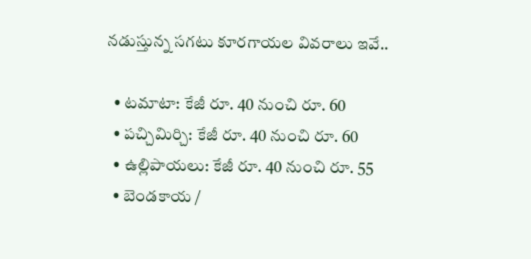నడుస్తున్న సగటు కూరగాయల వివరాలు ఇవే..

  • టమాటా: కేజీ రూ. 40 నుంచి రూ. 60
  • పచ్చిమిర్చి: కేజీ రూ. 40 నుంచి రూ. 60
  • ఉల్లిపాయలు: కేజీ రూ. 40 నుంచి రూ. 55
  • బెండకాయ /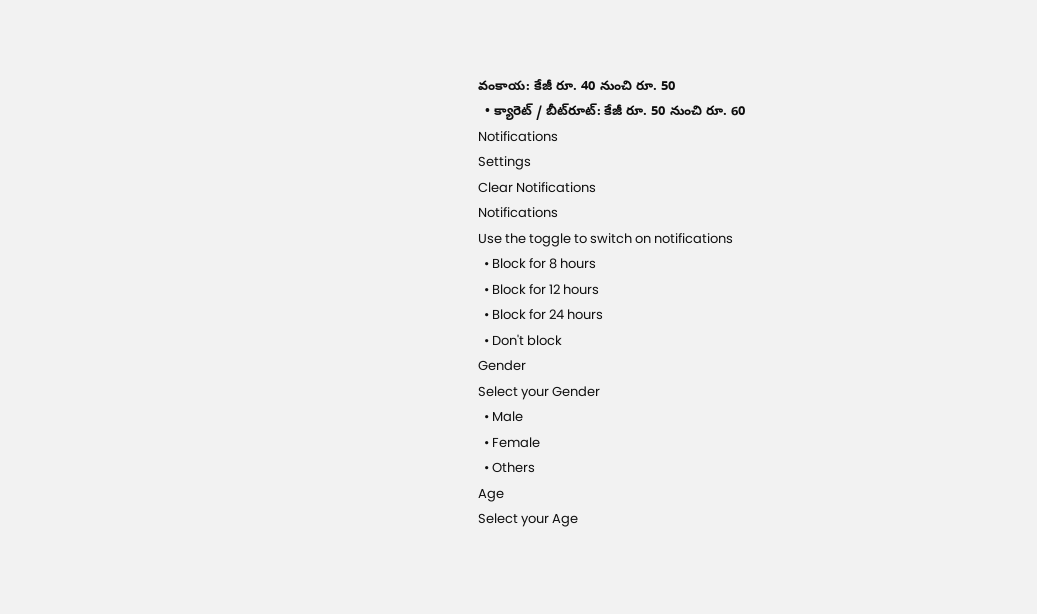వంకాయ: కేజీ రూ. 40 నుంచి రూ. 50
  • క్యారెట్ / బీట్‌రూట్: కేజీ రూ. 50 నుంచి రూ. 60
Notifications
Settings
Clear Notifications
Notifications
Use the toggle to switch on notifications
  • Block for 8 hours
  • Block for 12 hours
  • Block for 24 hours
  • Don't block
Gender
Select your Gender
  • Male
  • Female
  • Others
Age
Select your Age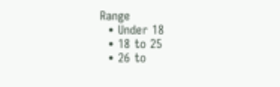Range
  • Under 18
  • 18 to 25
  • 26 to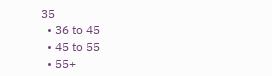35
  • 36 to 45
  • 45 to 55
  • 55+